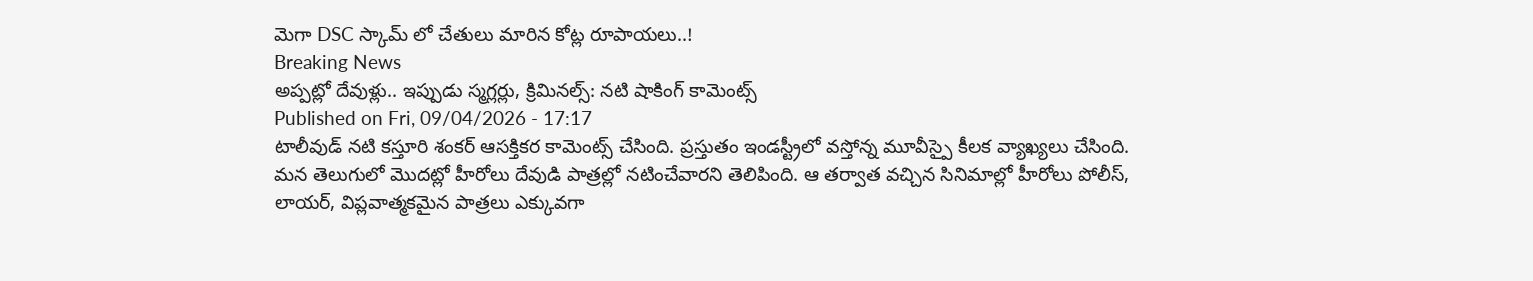మెగా DSC స్కామ్ లో చేతులు మారిన కోట్ల రూపాయలు..!
Breaking News
అప్పట్లో దేవుళ్లు.. ఇప్పుడు స్మగ్లర్లు, క్రిమినల్స్: నటి షాకింగ్ కామెంట్స్
Published on Fri, 09/04/2026 - 17:17
టాలీవుడ్ నటి కస్తూరి శంకర్ ఆసక్తికర కామెంట్స్ చేసింది. ప్రస్తుతం ఇండస్ట్రీలో వస్తోన్న మూవీస్పై కీలక వ్యాఖ్యలు చేసింది. మన తెలుగులో మొదట్లో హీరోలు దేవుడి పాత్రల్లో నటించేవారని తెలిపింది. ఆ తర్వాత వచ్చిన సినిమాల్లో హీరోలు పోలీస్, లాయర్, విప్లవాత్మకమైన పాత్రలు ఎక్కువగా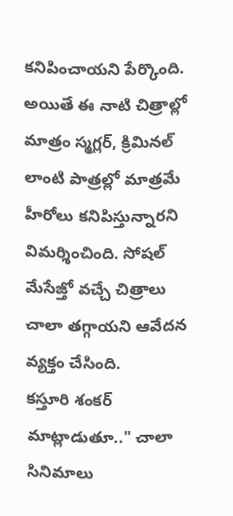కనిపించాయని పేర్కొంది. అయితే ఈ నాటి చిత్రాల్లో మాత్రం స్మగ్లర్, క్రిమినల్ లాంటి పాత్రల్లో మాత్రమే హీరోలు కనిపిస్తున్నారని విమర్శించింది. సోషల్ మేసేజ్తో వచ్చే చిత్రాలు చాలా తగ్గాయని ఆవేదన వ్యక్తం చేసింది.
కస్తూరి శంకర్ మాట్లాడుతూ.." చాలా సినిమాలు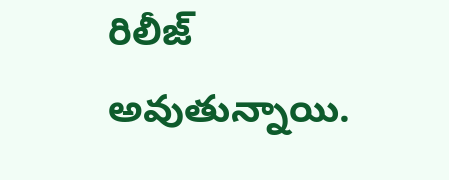రిలీజ్ అవుతున్నాయి.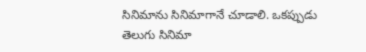సినిమాను సినిమాగానే చూడాలి. ఒకప్పుడు తెలుగు సినిమా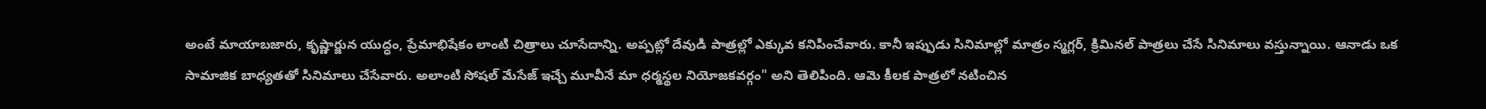అంటే మాయాబజారు, కృష్ణార్జున యుద్ధం, ప్రేమాభిషేకం లాంటి చిత్రాలు చూసేదాన్ని. అప్పట్లో దేవుడి పాత్రల్లో ఎక్కువ కనిపించేవారు. కానీ ఇప్పుడు సినిమాల్లో మాత్రం స్మగ్లర్, క్రిమినల్ పాత్రలు చేసే సినిమాలు వస్తున్నాయి. ఆనాడు ఒక సామాజిక బాధ్యతతో సినిమాలు చేసేవారు. అలాంటి సోషల్ మేసేజ్ ఇచ్చే మూవీనే మా ధర్మస్థల నియోజకవర్గం" అని తెలిపింది. ఆమె కీలక పాత్రలో నటించిన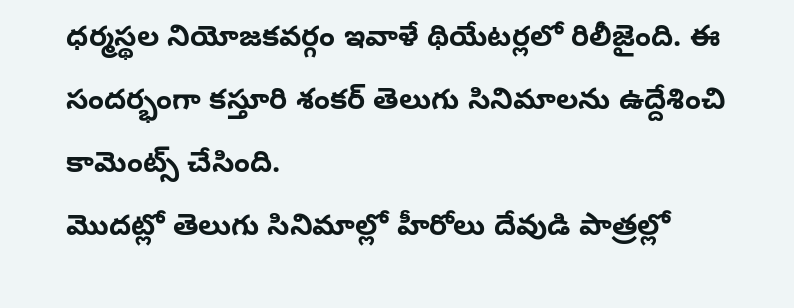ధర్మస్థల నియోజకవర్గం ఇవాళే థియేటర్లలో రిలీజైంది. ఈ సందర్భంగా కస్తూరి శంకర్ తెలుగు సినిమాలను ఉద్దేశించి కామెంట్స్ చేసింది.
మొదట్లో తెలుగు సినిమాల్లో హీరోలు దేవుడి పాత్రల్లో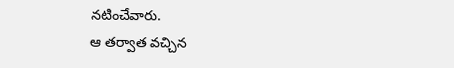నటించేవారు.
ఆ తర్వాత వచ్చిన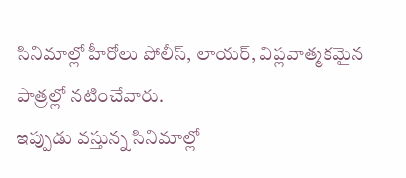సినిమాల్లో హీరోలు పోలీస్, లాయర్, విప్లవాత్మకమైన పాత్రల్లో నటించేవారు.
ఇప్పుడు వస్తున్న సినిమాల్లో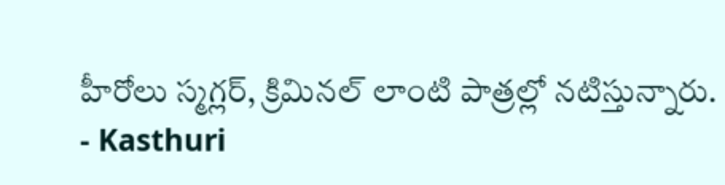హీరోలు స్మగ్లర్, క్రిమినల్ లాంటి పాత్రల్లో నటిస్తున్నారు.
- Kasthuri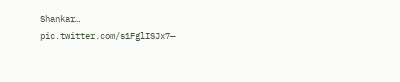Shankar… pic.twitter.com/s1FglISJx7—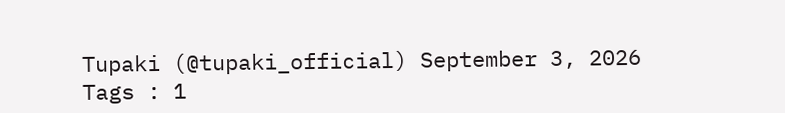Tupaki (@tupaki_official) September 3, 2026
Tags : 1